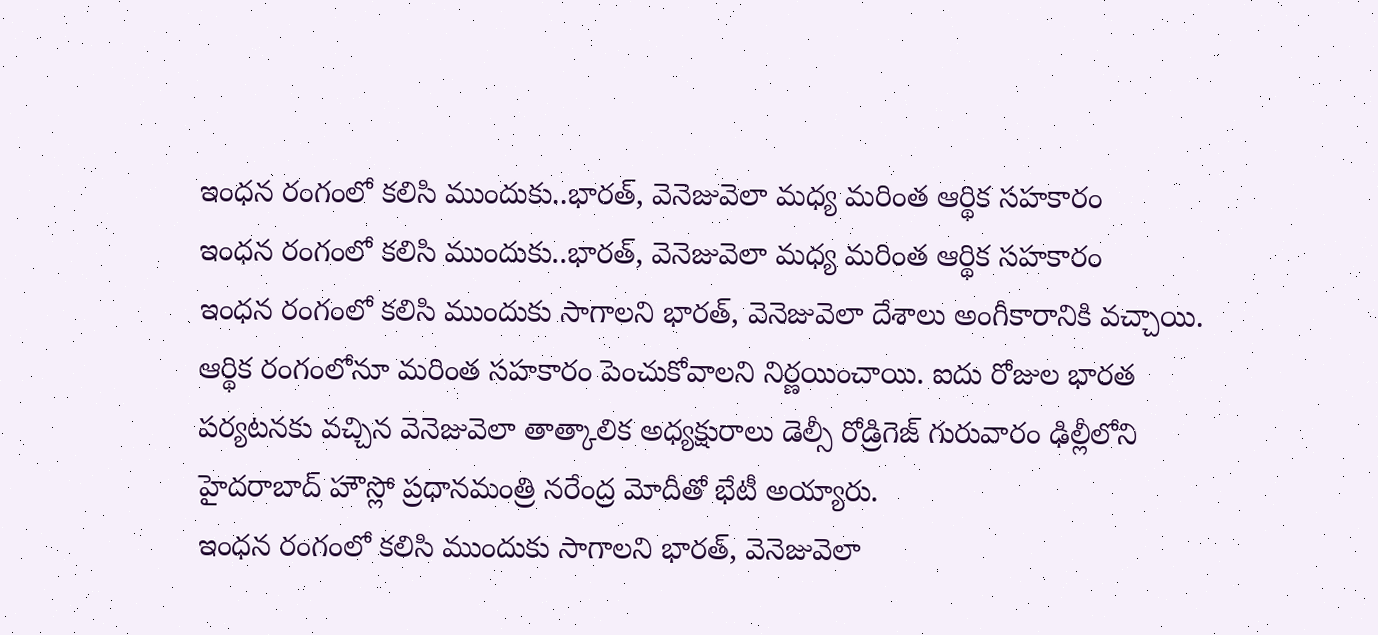ఇంధన రంగంలో కలిసి ముందుకు..భారత్, వెనెజువెలా మధ్య మరింత ఆర్థిక సహకారం
ఇంధన రంగంలో కలిసి ముందుకు..భారత్, వెనెజువెలా మధ్య మరింత ఆర్థిక సహకారం
ఇంధన రంగంలో కలిసి ముందుకు సాగాలని భారత్, వెనెజువెలా దేశాలు అంగీకారానికి వచ్చాయి. ఆర్థిక రంగంలోనూ మరింత సహకారం పెంచుకోవాలని నిర్ణయించాయి. ఐదు రోజుల భారత పర్యటనకు వచ్చిన వెనెజువెలా తాత్కాలిక అధ్యక్షురాలు డెల్సీ రోడ్రిగెజ్ గురువారం ఢిల్లీలోని హైదరాబాద్ హౌస్లో ప్రధానమంత్రి నరేంద్ర మోదీతో భేటీ అయ్యారు.
ఇంధన రంగంలో కలిసి ముందుకు సాగాలని భారత్, వెనెజువెలా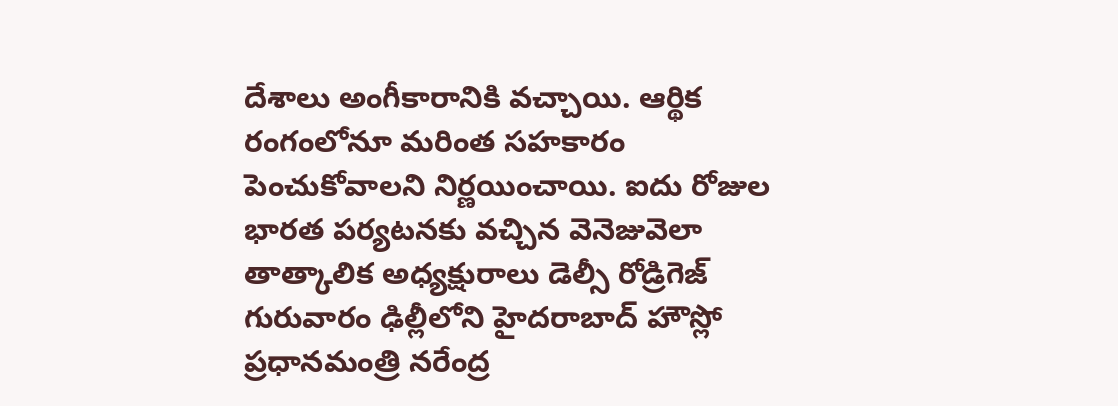దేశాలు అంగీకారానికి వచ్చాయి. ఆర్థిక రంగంలోనూ మరింత సహకారం పెంచుకోవాలని నిర్ణయించాయి. ఐదు రోజుల భారత పర్యటనకు వచ్చిన వెనెజువెలా తాత్కాలిక అధ్యక్షురాలు డెల్సీ రోడ్రిగెజ్ గురువారం ఢిల్లీలోని హైదరాబాద్ హౌస్లో ప్రధానమంత్రి నరేంద్ర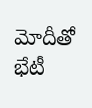మోదీతో భేటీ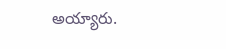అయ్యారు.